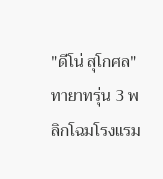"ดีโน่ สุโกศล" ทายาทรุ่น 3 พลิกโฉมโรงแรม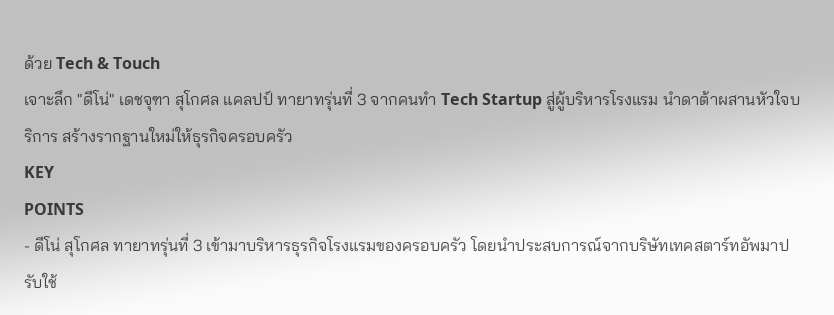ด้วย Tech & Touch
เจาะลึก "ดีโน่" เดชจุฑา สุโกศล แคลปป์ ทายาทรุ่นที่ 3 จากคนทำ Tech Startup สู่ผู้บริหารโรงแรม นำดาต้าผสานหัวใจบริการ สร้างรากฐานใหม่ให้ธุรกิจครอบครัว
KEY
POINTS
- ดีโน่ สุโกศล ทายาทรุ่นที่ 3 เข้ามาบริหารธุรกิจโรงแรมของครอบครัว โดยนำประสบการณ์จากบริษัทเทคสตาร์ทอัพมาปรับใช้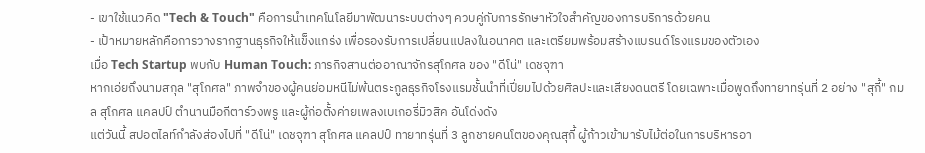- เขาใช้แนวคิด "Tech & Touch" คือการนำเทคโนโลยีมาพัฒนาระบบต่างๆ ควบคู่กับการรักษาหัวใจสำคัญของการบริการด้วยคน
- เป้าหมายหลักคือการวางรากฐานธุรกิจให้แข็งแกร่ง เพื่อรองรับการเปลี่ยนแปลงในอนาคต และเตรียมพร้อมสร้างแบรนด์โรงแรมของตัวเอง
เมื่อ Tech Startup พบกับ Human Touch: ภารกิจสานต่ออาณาจักรสุโกศล ของ "ดีโน่" เดชจุฑา
หากเอ่ยถึงนามสกุล "สุโกศล" ภาพจำของผู้คนย่อมหนีไม่พ้นตระกูลธุรกิจโรงแรมชั้นนำที่เปี่ยมไปด้วยศิลปะและเสียงดนตรี โดยเฉพาะเมื่อพูดถึงทายาทรุ่นที่ 2 อย่าง "สุกี้" กมล สุโกศล แคลปป์ ตำนานมือกีตาร์วงพรู และผู้ก่อตั้งค่ายเพลงเบเกอรี่มิวสิค อันโด่งดัง
แต่วันนี้ สปอตไลท์กำลังส่องไปที่ "ดีโน่" เดชจุฑา สุโกศล แคลปป์ ทายาทรุ่นที่ 3 ลูกชายคนโตของคุณสุกี้ ผู้ก้าวเข้ามารับไม้ต่อในการบริหารอา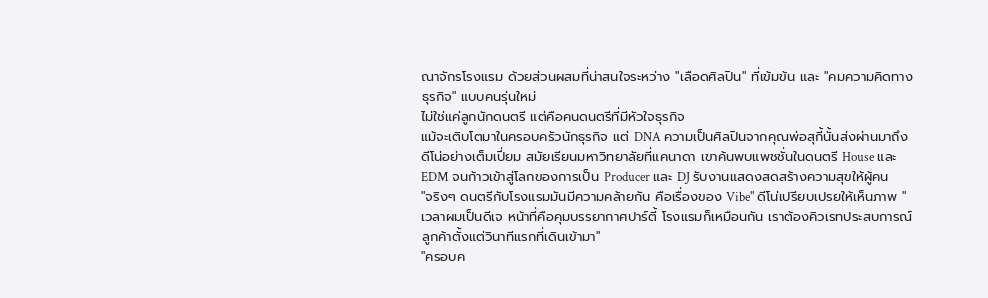ณาจักรโรงแรม ด้วยส่วนผสมที่น่าสนใจระหว่าง "เลือดศิลปิน" ที่เข้มข้น และ "คมความคิดทางธุรกิจ" แบบคนรุ่นใหม่
ไม่ใช่แค่ลูกนักดนตรี แต่คือคนดนตรีที่มีหัวใจธุรกิจ
แม้จะเติบโตมาในครอบครัวนักธุรกิจ แต่ DNA ความเป็นศิลปินจากคุณพ่อสุกี้นั้นส่งผ่านมาถึงดีโน่อย่างเต็มเปี่ยม สมัยเรียนมหาวิทยาลัยที่แคนาดา เขาค้นพบแพชชั่นในดนตรี House และ EDM จนก้าวเข้าสู่โลกของการเป็น Producer และ DJ รับงานแสดงสดสร้างความสุขให้ผู้คน
"จริงๆ ดนตรีกับโรงแรมมันมีความคล้ายกัน คือเรื่องของ Vibe" ดีโน่เปรียบเปรยให้เห็นภาพ "เวลาผมเป็นดีเจ หน้าที่คือคุมบรรยากาศปาร์ตี้ โรงแรมก็เหมือนกัน เราต้องคิวเรทประสบการณ์ลูกค้าตั้งแต่วินาทีแรกที่เดินเข้ามา"
"ครอบค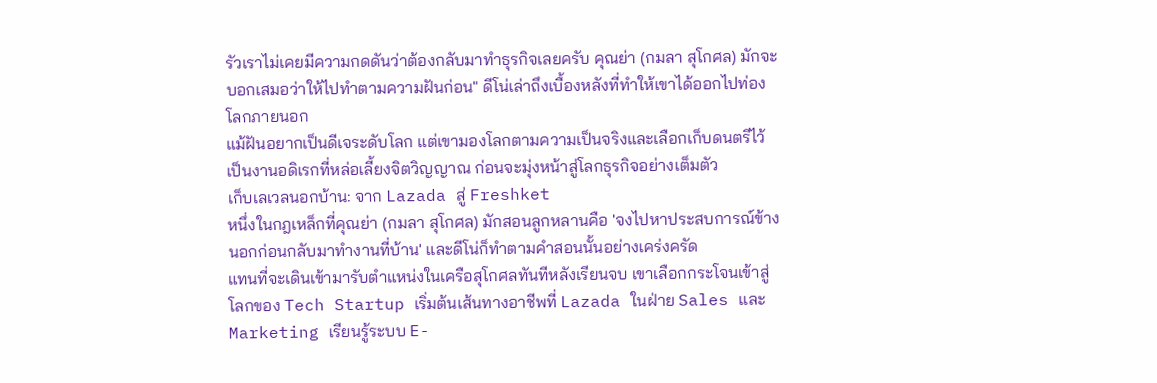รัวเราไม่เคยมีความกดดันว่าต้องกลับมาทำธุรกิจเลยครับ คุณย่า (กมลา สุโกศล) มักจะบอกเสมอว่าให้ไปทำตามความฝันก่อน" ดีโน่เล่าถึงเบื้องหลังที่ทำให้เขาได้ออกไปท่องโลกภายนอก
แม้ฝันอยากเป็นดีเจระดับโลก แต่เขามองโลกตามความเป็นจริงและเลือกเก็บดนตรีไว้เป็นงานอดิเรกที่หล่อเลี้ยงจิตวิญญาณ ก่อนจะมุ่งหน้าสู่โลกธุรกิจอย่างเต็มตัว
เก็บเลเวลนอกบ้าน: จาก Lazada สู่ Freshket
หนึ่งในกฎเหล็กที่คุณย่า (กมลา สุโกศล) มักสอนลูกหลานคือ 'จงไปหาประสบการณ์ข้างนอกก่อนกลับมาทำงานที่บ้าน' และดีโน่ก็ทำตามคำสอนนั้นอย่างเคร่งครัด
แทนที่จะเดินเข้ามารับตำแหน่งในเครือสุโกศลทันทีหลังเรียนจบ เขาเลือกกระโจนเข้าสู่โลกของ Tech Startup เริ่มต้นเส้นทางอาชีพที่ Lazada ในฝ่าย Sales และ Marketing เรียนรู้ระบบ E-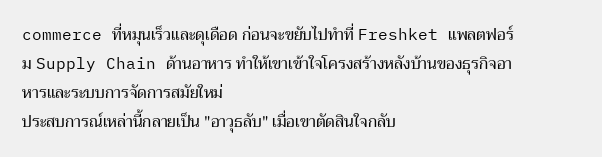commerce ที่หมุนเร็วและดุเดือด ก่อนจะขยับไปทำที่ Freshket แพลตฟอร์ม Supply Chain ด้านอาหาร ทำให้เขาเข้าใจโครงสร้างหลังบ้านของธุรกิจอาหารและระบบการจัดการสมัยใหม่
ประสบการณ์เหล่านี้กลายเป็น "อาวุธลับ" เมื่อเขาตัดสินใจกลับ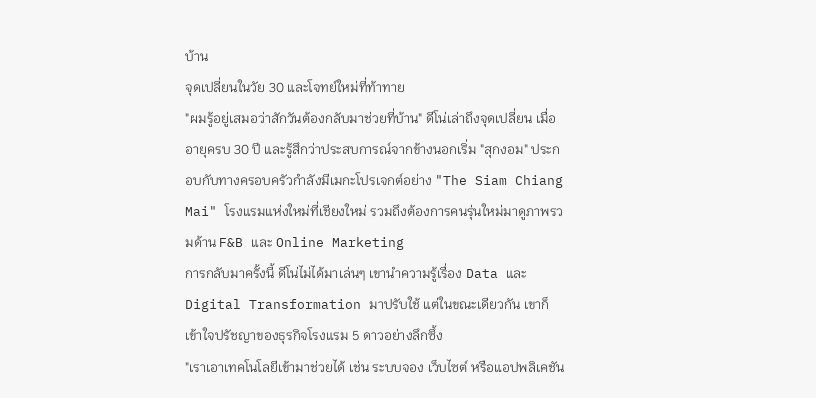บ้าน
จุดเปลี่ยนในวัย 30 และโจทย์ใหม่ที่ท้าทาย
"ผมรู้อยู่เสมอว่าสักวันต้องกลับมาช่วยที่บ้าน" ดีโน่เล่าถึงจุดเปลี่ยน เมื่ออายุครบ 30 ปี และรู้สึกว่าประสบการณ์จากข้างนอกเริ่ม "สุกงอม" ประกอบกับทางครอบครัวกำลังมีเมกะโปรเจกต์อย่าง "The Siam Chiang Mai" โรงแรมแห่งใหม่ที่เชียงใหม่ รวมถึงต้องการคนรุ่นใหม่มาดูภาพรวมด้าน F&B และ Online Marketing
การกลับมาครั้งนี้ ดีโน่ไม่ได้มาเล่นๆ เขานำความรู้เรื่อง Data และ Digital Transformation มาปรับใช้ แต่ในขณะเดียวกัน เขาก็เข้าใจปรัชญาของธุรกิจโรงแรม 5 ดาวอย่างลึกซึ้ง
"เราเอาเทคโนโลยีเข้ามาช่วยได้ เช่น ระบบจอง เว็บไซต์ หรือแอปพลิเคชัน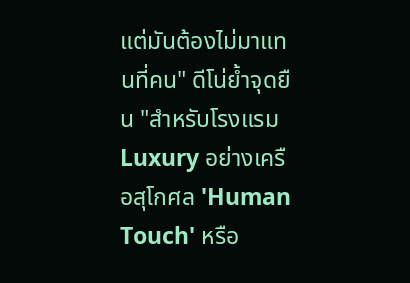แต่มันต้องไม่มาแทนที่คน" ดีโน่ย้ำจุดยืน "สำหรับโรงแรม Luxury อย่างเครือสุโกศล 'Human Touch' หรือ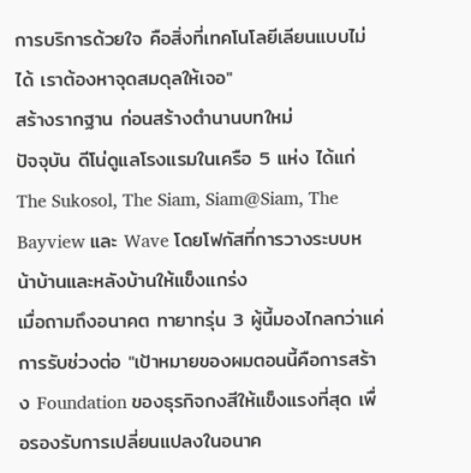การบริการด้วยใจ คือสิ่งที่เทคโนโลยีเลียนแบบไม่ได้ เราต้องหาจุดสมดุลให้เจอ"
สร้างรากฐาน ก่อนสร้างตำนานบทใหม่
ปัจจุบัน ดีโน่ดูแลโรงแรมในเครือ 5 แห่ง ได้แก่ The Sukosol, The Siam, Siam@Siam, The Bayview และ Wave โดยโฟกัสที่การวางระบบหน้าบ้านและหลังบ้านให้แข็งแกร่ง
เมื่อถามถึงอนาคต ทายาทรุ่น 3 ผู้นี้มองไกลกว่าแค่การรับช่วงต่อ "เป้าหมายของผมตอนนี้คือการสร้าง Foundation ของธุรกิจกงสีให้แข็งแรงที่สุด เพื่อรองรับการเปลี่ยนแปลงในอนาค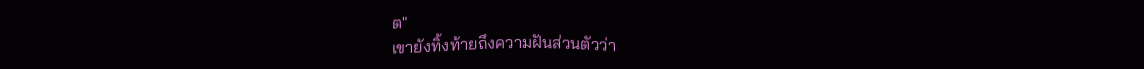ต"
เขายังทิ้งท้ายถึงความฝันส่วนตัวว่า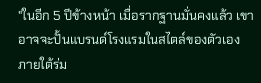"ในอีก 5 ปีข้างหน้า เมื่อรากฐานมั่นคงแล้ว เขาอาจจะปั้นแบรนด์โรงแรมในสไตล์ของตัวเอง ภายใต้ร่ม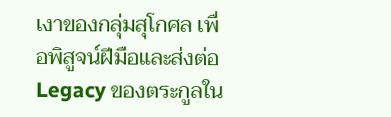เงาของกลุ่มสุโกศล เพื่อพิสูจน์ฝีมือและส่งต่อ Legacy ของตระกูลใน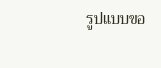รูปแบบขอ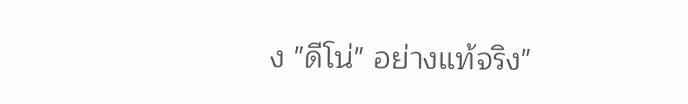ง "ดีโน่" อย่างแท้จริง"